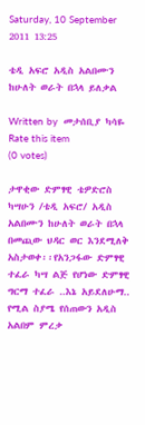Saturday, 10 September 2011 13:25

ቴዲ አፍሮ አዲስ አልበሙን ከሁለት ወራት በኋላ ይለቃል

Written by  መታሰቢያ ካሳዬ
Rate this item
(0 votes)

ታዋቂው ድምፃዊ ቴዎድሮስ ካሣሁን /ቴዲ አፍሮ/ አዲስ አልበሙን ከሁለት ወራት በኋላ በመጪው ህዳር ወር እንደሚለቅ አስታወቀ፡፡የአንጋፋው ድምፃዊ ተፈራ ካሣ ልጅ የሆነው ድምፃዊ ግርማ ተፈራ ..እኔ አይደለሁማ.. የሚል ስያሜ የሰጠውን አዲስ አልበም ምረቃ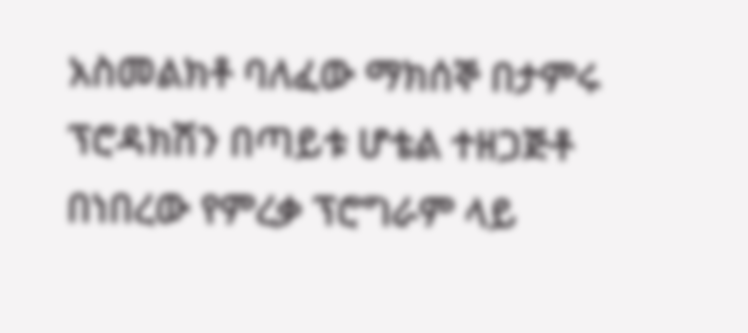አስመልክቶ ባለፈው ማክሰኞ በታምሩ ፕሮዳክሽን በጣይቱ ሆቴል ተዘጋጅቶ በነበረው የምረቃ ፕሮግራም ላይ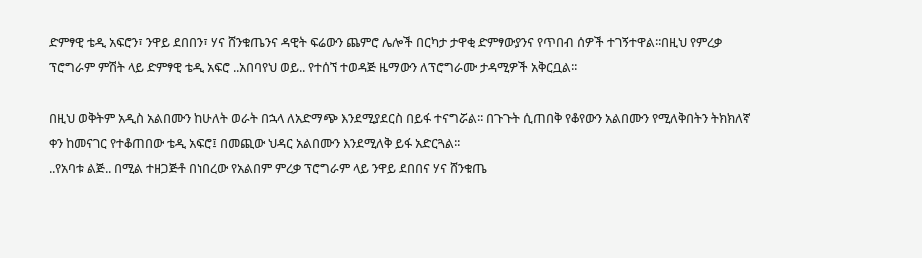ድምፃዊ ቴዲ አፍሮን፣ ንዋይ ደበበን፣ ሃና ሸንቁጤንና ዳዊት ፍሬውን ጨምሮ ሌሎች በርካታ ታዋቂ ድምፃውያንና የጥበብ ሰዎች ተገኝተዋል፡፡በዚህ የምረቃ ፕሮግራም ምሽት ላይ ድምፃዊ ቴዲ አፍሮ ..አበባየህ ወይ.. የተሰኘ ተወዳጅ ዜማውን ለፕሮግራሙ ታዳሚዎች አቅርቧል፡፡

በዚህ ወቅትም አዲስ አልበሙን ከሁለት ወራት በኋላ ለአድማጭ እንደሚያደርስ በይፋ ተናግሯል፡፡ በጉጉት ሲጠበቅ የቆየውን አልበሙን የሚለቅበትን ትክክለኛ ቀን ከመናገር የተቆጠበው ቴዲ አፍሮ፤ በመጪው ህዳር አልበሙን እንደሚለቅ ይፋ አድርጓል፡፡
..የአባቱ ልጅ.. በሚል ተዘጋጅቶ በነበረው የአልበም ምረቃ ፕሮግራም ላይ ንዋይ ደበበና ሃና ሸንቁጤ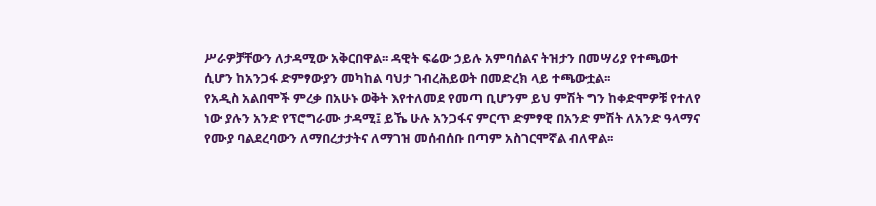ሥራዎቻቸውን ለታዳሚው አቅርበዋል፡፡ ዳዊት ፍሬው ኃይሉ አምባሰልና ትዝታን በመሣሪያ የተጫወተ ሲሆን ከአንጋፋ ድምፃውያን መካከል ባህታ ገብረሕይወት በመድረክ ላይ ተጫውቷል፡፡
የአዲስ አልበሞች ምረቃ በአሁኑ ወቅት እየተለመደ የመጣ ቢሆንም ይህ ምሽት ግን ከቀድሞዎቹ የተለየ ነው ያሉን አንድ የፕሮግራሙ ታዳሚ፤ ይኼ ሁሉ አንጋፋና ምርጥ ድምፃዊ በአንድ ምሽት ለአንድ ዓላማና የሙያ ባልደረባውን ለማበረታታትና ለማገዝ መሰብሰቡ በጣም አስገርሞኛል ብለዋል፡፡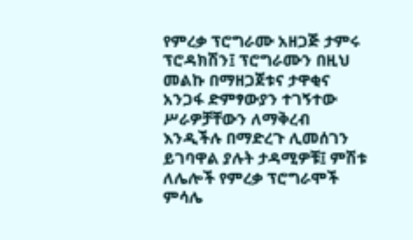የምረቃ ፕሮግራሙ አዘጋጅ ታምሩ ፕሮዳክሽን፤ ፕሮግራሙን በዚህ መልኩ በማዘጋጀቱና ታዋቂና አንጋፋ ድምፃውያን ተገኝተው ሥራዎቻቸውን ለማቅረብ እንዲችሉ በማድረጉ ሊመሰገን ይገባዋል ያሉት ታዳሚዎቹ፤ ምሽቱ ለሌሎች የምረቃ ፕሮግራሞች ምሳሌ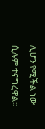ሊሆን የሚችል ነው ሲሉም ተናግረዋል፡፡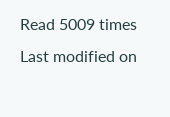Read 5009 times Last modified on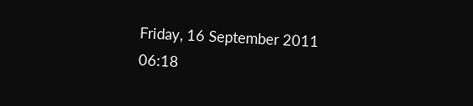Friday, 16 September 2011 06:18